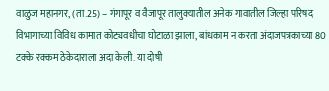वाळुज महानगर, (ता.25) – गंगापूर व वैजापूर तालुक्यातील अनेक गावातील जिल्हा परिषद विभागाच्या विविध कामात कोट्यवधीचा घोटाळा झाला, बांधकाम न करता अंदाजपत्रकाच्या 80 टक्के रक्कम ठेकेदाराला अदा केली. या दोषी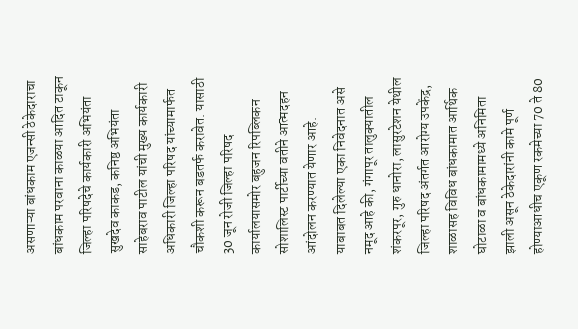असणाऱ्या बांधकाम एजन्सी ठेकेदाराचा बांधकाम परवाना काळया आदित टाकून जिल्हा परिषदेचे कार्यकारी अभियंता सुखदेव काकड, कनिष्ठ अभियंता साहेबराव पाटील यांची मुख्य कार्यकारी अधिकारी जिल्हा परिषद यांच्यामार्फत चौकशी करून बडतर्फ करावेत. यासाठी 30 जून रोजी जिल्हा परिषद कार्यालयासमोर बहुजन रिपब्लिकन सोशालिस्ट पार्टीच्या वतीने आत्मदहन आंदोलन करण्यात येणार आहे.
याबाबत दिलेल्या एका निवेदनात असे नमूद आहे की, गंगापूर तालुक्यातील शंकरपूर, गुरु धानोरा, लासुरटेशन येथील जिल्हा परिषद अंतर्गत आरोग्य उपकेंद्र, शाळासह विविध बांधकामात आर्थिक घोटाळा व बांधकामामध्ये अनिमिता झाली असून ठेकेदारांनी कामे पूर्ण होण्याआधीच एकूण रकमेच्या 70 ते 80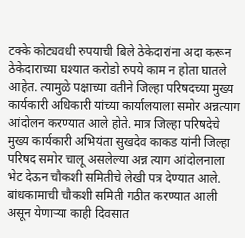टक्के कोट्यवधी रुपयाची बिले ठेकेदारांना अदा करून ठेकेदाराच्या घश्यात करोडो रुपये काम न होता घातले आहेत. त्यामुळे पक्षाच्या वतीने जिल्हा परिषदच्या मुख्य कार्यकारी अधिकारी यांच्या कार्यालयाला समोर अन्नत्याग आंदोलन करण्यात आले होते. मात्र जिल्हा परिषदेचे मुख्य कार्यकारी अभियंता सुखदेव काकड यांनी जिल्हा परिषद समोर चालू असलेल्या अन्न त्याग आंदोलनाला भेट देऊन चौकशी समितीचे लेखी पत्र देण्यात आले. बांधकामाची चौकशी समिती गठीत करण्यात आली असून येणाऱ्या काही दिवसात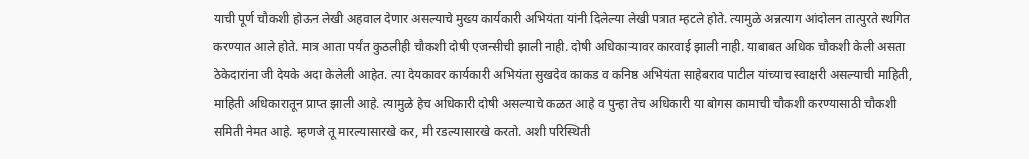याची पूर्ण चौकशी होऊन लेखी अहवाल देणार असल्याचे मुख्य कार्यकारी अभियंता यांनी दिलेल्या लेखी पत्रात म्हटले होते. त्यामुळे अन्नत्याग आंदोलन तात्पुरते स्थगित करण्यात आले होते. मात्र आता पर्यंत कुठलीही चौकशी दोषी एजन्सीची झाली नाही. दोषी अधिकाऱ्यावर कारवाई झाली नाही. याबाबत अधिक चौकशी केली असता ठेकेदारांना जी देयके अदा केलेली आहेत. त्या देयकावर कार्यकारी अभियंता सुखदेव काकड व कनिष्ठ अभियंता साहेबराव पाटील यांच्याच स्वाक्षरी असल्याची माहिती, माहिती अधिकारातून प्राप्त झाली आहे. त्यामुळे हेच अधिकारी दोषी असल्याचे कळत आहे व पुन्हा तेच अधिकारी या बोगस कामाची चौकशी करण्यासाठी चौकशी समिती नेमत आहे. म्हणजे तू मारल्यासारखे कर, मी रडल्यासारखे करतो. अशी परिस्थिती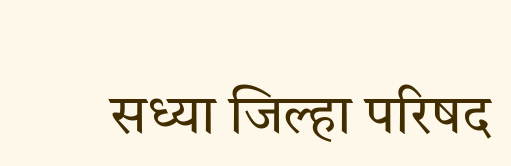सध्या जिल्हा परिषद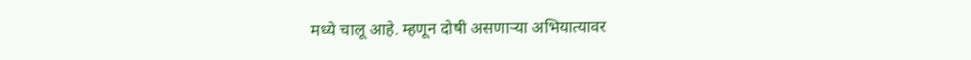मध्ये चालू आहे. म्हणून दोषी असणाऱ्या अभियात्यावर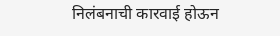निलंबनाची कारवाई होऊन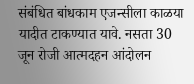संबंधित बांधकाम एजन्सीला काळया यादीत टाकण्यात यावे. नसता 30 जून रोजी आत्मदहन आंदोलन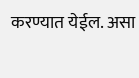करण्यात येईल. असा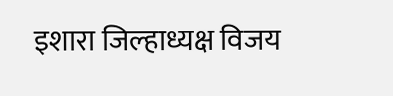इशारा जिल्हाध्यक्ष विजय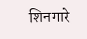शिनगारे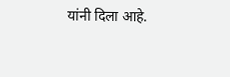यांनी दिला आहे.